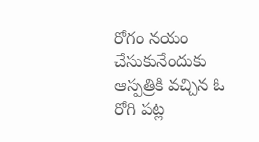రోగం నయం చేసుకునేందుకు ఆస్పత్రికి వచ్చిన ఓ రోగి పట్ల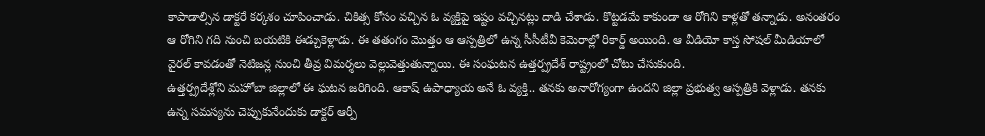కాపాడాల్సిన డాక్టరే కర్కశం చూపించాడు. చికిత్స కోసం వచ్చిన ఓ వ్యక్తిపై ఇష్టం వచ్చినట్లు దాడి చేశాడు. కొట్టడమే కాకుండా ఆ రోగిని కాళ్లతో తన్నాడు. అనంతరం ఆ రోగిని గది నుంచి బయటికి ఈడ్చుకెళ్లాడు. ఈ తతంగం మొత్తం ఆ ఆస్పత్రిలో ఉన్న సీసీటీవీ కెమెరాల్లో రికార్డ్ అయింది. ఆ వీడియో కాస్త సోషల్ మీడియాలో వైరల్ కావడంతో నెటిజన్ల నుంచి తీవ్ర విమర్శలు వెల్లువెత్తుతున్నాయి. ఈ సంఘటన ఉత్తర్ప్రదేశ్ రాష్ట్రంలో చోటు చేసుకుంది.
ఉత్తర్ప్రదేశ్లోని మహోబా జిల్లాలో ఈ ఘటన జరిగింది. ఆకాష్ ఉపాధ్యాయ అనే ఓ వ్యక్తి.. తనకు అనారోగ్యంగా ఉందని జిల్లా ప్రభుత్వ ఆస్పత్రికి వెళ్లాడు. తనకు ఉన్న సమస్యను చెప్పుకునేందుకు డాక్టర్ ఆర్పీ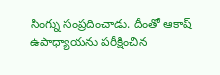సింగ్ను సంప్రదించాడు. దీంతో ఆకాష్ ఉపాధ్యాయను పరీక్షించిన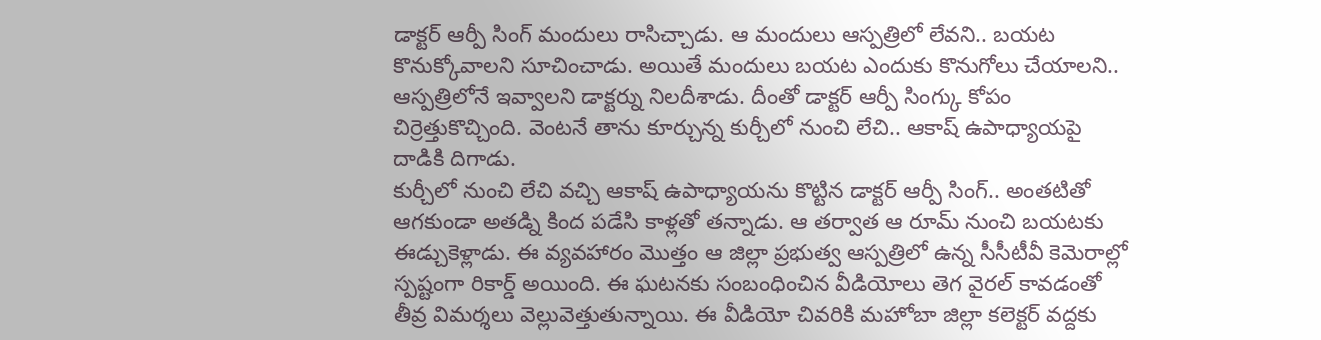డాక్టర్ ఆర్పీ సింగ్ మందులు రాసిచ్చాడు. ఆ మందులు ఆస్పత్రిలో లేవని.. బయట కొనుక్కోవాలని సూచించాడు. అయితే మందులు బయట ఎందుకు కొనుగోలు చేయాలని.. ఆస్పత్రిలోనే ఇవ్వాలని డాక్టర్ను నిలదీశాడు. దీంతో డాక్టర్ ఆర్పీ సింగ్కు కోపం చిర్రెత్తుకొచ్చింది. వెంటనే తాను కూర్చున్న కుర్చీలో నుంచి లేచి.. ఆకాష్ ఉపాధ్యాయపై దాడికి దిగాడు.
కుర్చీలో నుంచి లేచి వచ్చి ఆకాష్ ఉపాధ్యాయను కొట్టిన డాక్టర్ ఆర్పీ సింగ్.. అంతటితో ఆగకుండా అతడ్ని కింద పడేసి కాళ్లతో తన్నాడు. ఆ తర్వాత ఆ రూమ్ నుంచి బయటకు ఈడ్చుకెళ్లాడు. ఈ వ్యవహారం మొత్తం ఆ జిల్లా ప్రభుత్వ ఆస్పత్రిలో ఉన్న సీసీటీవీ కెమెరాల్లో స్పష్టంగా రికార్డ్ అయింది. ఈ ఘటనకు సంబంధించిన వీడియోలు తెగ వైరల్ కావడంతో తీవ్ర విమర్శలు వెల్లువెత్తుతున్నాయి. ఈ వీడియో చివరికి మహోబా జిల్లా కలెక్టర్ వద్దకు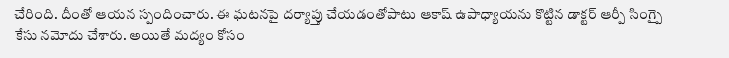చేరింది. దీంతో ఆయన స్పందించారు. ఈ ఘటనపై దర్యాప్తు చేయడంతోపాటు ఆకాష్ ఉపాధ్యాయను కొట్టిన డాక్టర్ ఆర్పీ సింగ్పై కేసు నమోదు చేశారు. అయితే మద్యం కోసం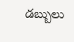డబ్బులు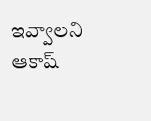ఇవ్వాలని ఆకాష్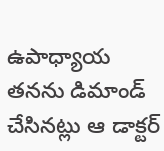ఉపాధ్యాయ తనను డిమాండ్ చేసినట్లు ఆ డాక్టర్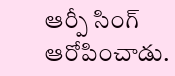ఆర్పీ సింగ్ ఆరోపించాడు.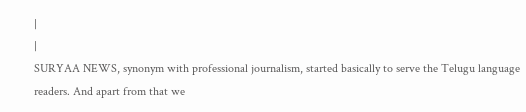|
|
SURYAA NEWS, synonym with professional journalism, started basically to serve the Telugu language readers. And apart from that we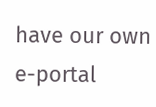have our own e-portal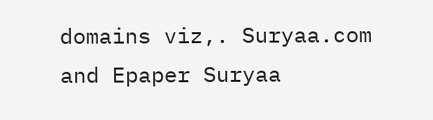domains viz,. Suryaa.com and Epaper Suryaa